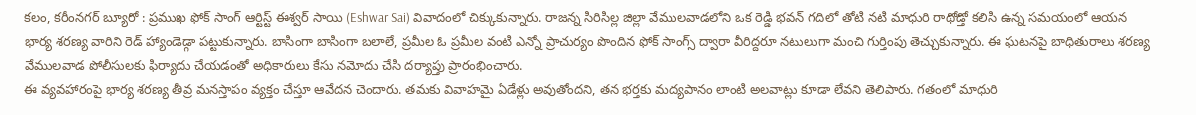కలం, కరీంనగర్ బ్యూరో : ప్రముఖ ఫోక్ సాంగ్ ఆర్టిస్ట్ ఈశ్వర్ సాయి (Eshwar Sai) వివాదంలో చిక్కుకున్నారు. రాజన్న సిరిసిల్ల జిల్లా వేములవాడలోని ఒక రెడ్డి భవన్ గదిలో తోటి నటి మాధురి రాథోడ్తో కలిసి ఉన్న సమయంలో ఆయన భార్య శరణ్య వారిని రెడ్ హ్యాండెడ్గా పట్టుకున్నారు. బాసింగా బాసింగా బలాలే, ప్రమీల ఓ ప్రమీల వంటి ఎన్నో ప్రాచుర్యం పొందిన ఫోక్ సాంగ్స్ ద్వారా వీరిద్దరూ నటులుగా మంచి గుర్తింపు తెచ్చుకున్నారు. ఈ ఘటనపై బాధితురాలు శరణ్య వేములవాడ పోలీసులకు ఫిర్యాదు చేయడంతో అధికారులు కేసు నమోదు చేసి దర్యాప్తు ప్రారంభించారు.
ఈ వ్యవహారంపై భార్య శరణ్య తీవ్ర మనస్తాపం వ్యక్తం చేస్తూ ఆవేదన చెందారు. తమకు వివాహమై ఏడేళ్లు అవుతోందని, తన భర్తకు మద్యపానం లాంటి అలవాట్లు కూడా లేవని తెలిపారు. గతంలో మాధురి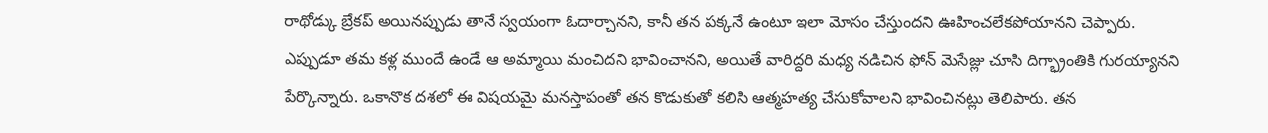రాథోడ్కు బ్రేకప్ అయినప్పుడు తానే స్వయంగా ఓదార్చానని, కానీ తన పక్కనే ఉంటూ ఇలా మోసం చేస్తుందని ఊహించలేకపోయానని చెప్పారు.
ఎప్పుడూ తమ కళ్ల ముందే ఉండే ఆ అమ్మాయి మంచిదని భావించానని, అయితే వారిద్దరి మధ్య నడిచిన ఫోన్ మెసేజ్లు చూసి దిగ్భ్రాంతికి గురయ్యానని పేర్కొన్నారు. ఒకానొక దశలో ఈ విషయమై మనస్తాపంతో తన కొడుకుతో కలిసి ఆత్మహత్య చేసుకోవాలని భావించినట్లు తెలిపారు. తన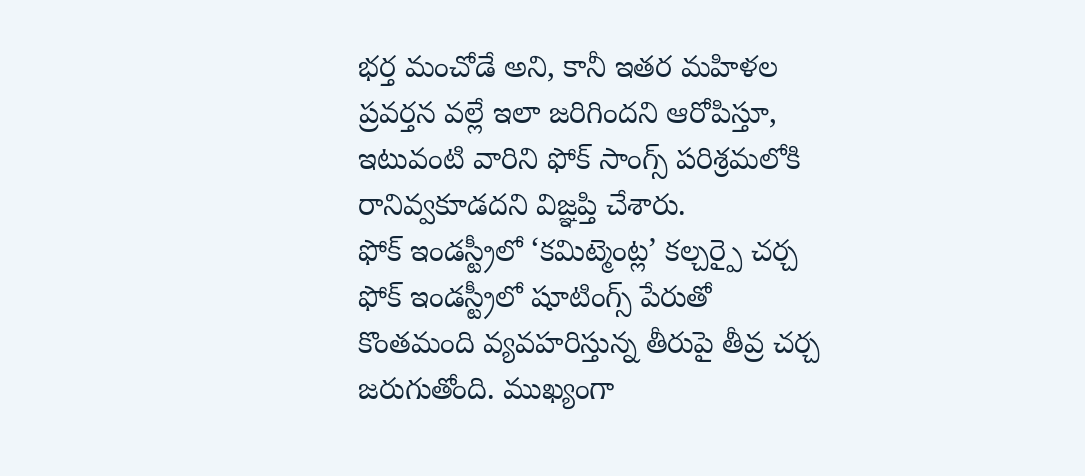భర్త మంచోడే అని, కానీ ఇతర మహిళల ప్రవర్తన వల్లే ఇలా జరిగిందని ఆరోపిస్తూ, ఇటువంటి వారిని ఫోక్ సాంగ్స్ పరిశ్రమలోకి రానివ్వకూడదని విజ్ఞప్తి చేశారు.
ఫోక్ ఇండస్ట్రీలో ‘కమిట్మెంట్ల’ కల్చర్పై చర్చ
ఫోక్ ఇండస్ట్రీలో షూటింగ్స్ పేరుతో కొంతమంది వ్యవహరిస్తున్న తీరుపై తీవ్ర చర్చ జరుగుతోంది. ముఖ్యంగా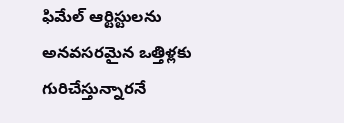ఫిమేల్ ఆర్టిస్టులను అనవసరమైన ఒత్తిళ్లకు గురిచేస్తున్నారనే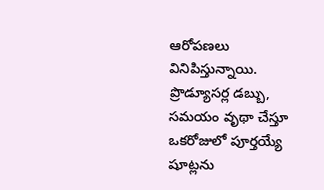ఆరోపణలు వినిపిస్తున్నాయి. ప్రొడ్యూసర్ల డబ్బు, సమయం వృథా చేస్తూ ఒకరోజులో పూర్తయ్యే షూట్లను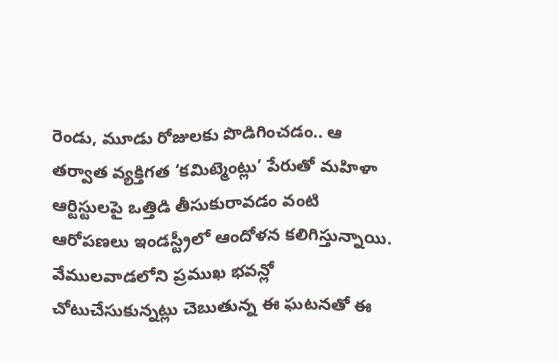రెండు, మూడు రోజులకు పొడిగించడం.. ఆ తర్వాత వ్యక్తిగత ‘కమిట్మెంట్లు’ పేరుతో మహిళా ఆర్టిస్టులపై ఒత్తిడి తీసుకురావడం వంటి ఆరోపణలు ఇండస్ట్రీలో ఆందోళన కలిగిస్తున్నాయి. వేములవాడలోని ప్రముఖ భవన్లో చోటుచేసుకున్నట్లు చెబుతున్న ఈ ఘటనతో ఈ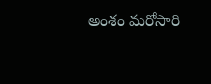అంశం మరోసారి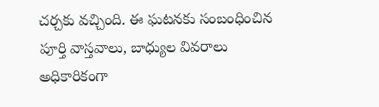చర్చకు వచ్చింది. ఈ ఘటనకు సంబంధించిన పూర్తి వాస్తవాలు, బాధ్యుల వివరాలు అధికారికంగా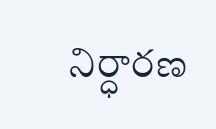నిర్ధారణ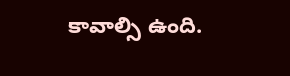కావాల్సి ఉంది.